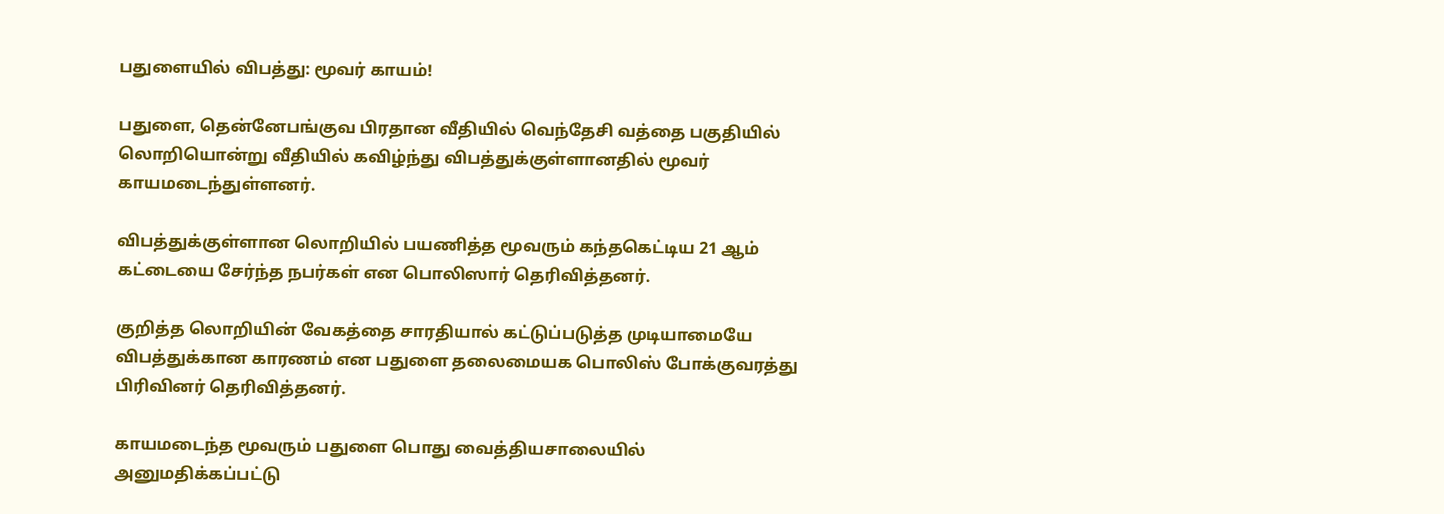பதுளையில் விபத்து: மூவர் காயம்!

பதுளை, தென்னேபங்குவ பிரதான வீதியில் வெந்தேசி வத்தை பகுதியில் லொறியொன்று வீதியில் கவிழ்ந்து விபத்துக்குள்ளானதில் மூவர் காயமடைந்துள்ளனர்.

விபத்துக்குள்ளான லொறியில் பயணித்த மூவரும் கந்தகெட்டிய 21 ஆம் கட்டையை சேர்ந்த நபர்கள் என பொலிஸார் தெரிவித்தனர்.

குறித்த லொறியின் வேகத்தை சாரதியால் கட்டுப்படுத்த முடியாமையே விபத்துக்கான காரணம் என பதுளை தலைமையக பொலிஸ் போக்குவரத்து பிரிவினர் தெரிவித்தனர்.

காயமடைந்த மூவரும் பதுளை பொது வைத்தியசாலையில் அனுமதிக்கப்பட்டு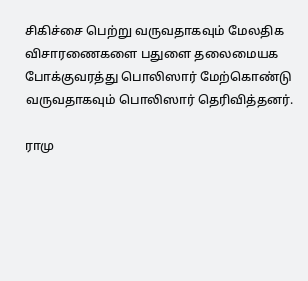சிகிச்சை பெற்று வருவதாகவும் மேலதிக விசாரணைகளை பதுளை தலைமையக போக்குவரத்து பொலிஸார் மேற்கொண்டு வருவதாகவும் பொலிஸார் தெரிவித்தனர்.

ராமு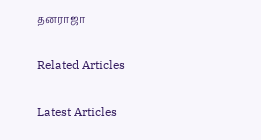தனராஜா

Related Articles

Latest Articles